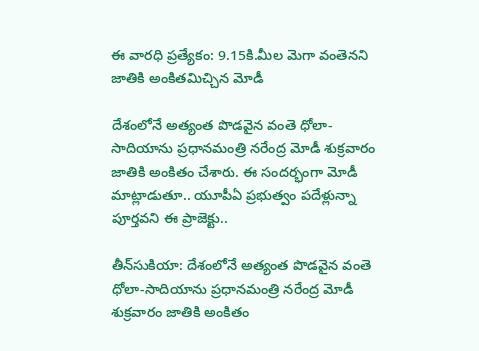ఈ వారధి ప్రత్యేకం: 9.15కి.మీల మెగా వంతెనని జాతికి అంకితమిచ్చిన మోడీ

దేశంలోనే అత్యంత పొడవైన వంతె ధోలా-సాదియాను ప్రధానమంత్రి నరేంద్ర మోడీ శుక్రవారం జాతికి అంకితం చేశారు. ఈ సందర్భంగా మోడీ మాట్లాడుతూ.. యూపీఏ ప్రభుత్వం పదేళ్లున్నా పూర్తవని ఈ ప్రాజెక్టు..

తీన్‌సుకియా: దేశంలోనే అత్యంత పొడవైన వంతె ధోలా-సాదియాను ప్రధానమంత్రి నరేంద్ర మోడీ శుక్రవారం జాతికి అంకితం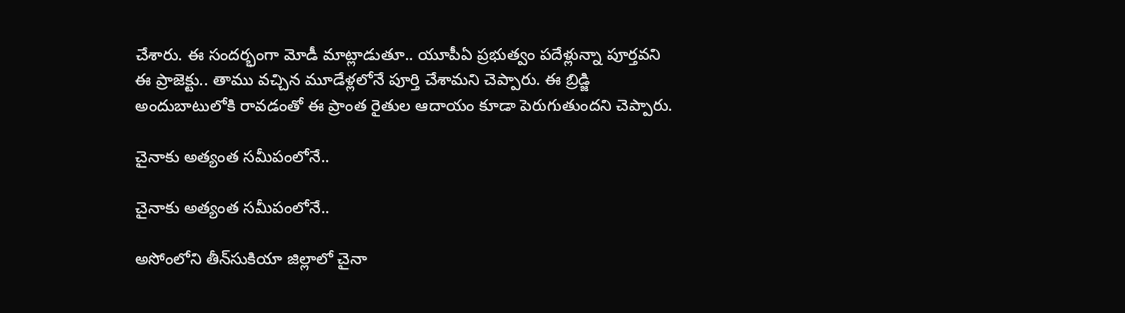చేశారు. ఈ సందర్భంగా మోడీ మాట్లాడుతూ.. యూపీఏ ప్రభుత్వం పదేళ్లున్నా పూర్తవని ఈ ప్రాజెక్టు.. తాము వచ్చిన మూడేళ్లలోనే పూర్తి చేశామని చెప్పారు. ఈ బ్రిడ్జి అందుబాటులోకి రావడంతో ఈ ప్రాంత రైతుల ఆదాయం కూడా పెరుగుతుందని చెప్పారు.

చైనాకు అత్యంత సమీపంలోనే..

చైనాకు అత్యంత సమీపంలోనే..

అసోంలోని తీన్‌సుకియా జిల్లాలో చైనా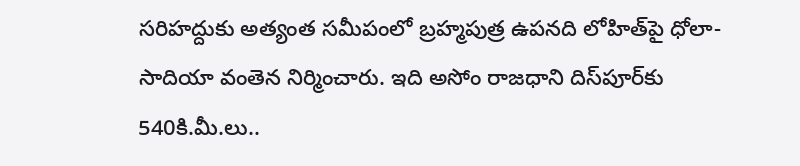సరిహద్దుకు అత్యంత సమీపంలో బ్రహ్మపుత్ర ఉపనది లోహిత్‌పై ధోలా-సాదియా వంతెన నిర్మించారు. ఇది అసోం రాజధాని దిస్‌పూర్‌కు 540కి.మీ.లు..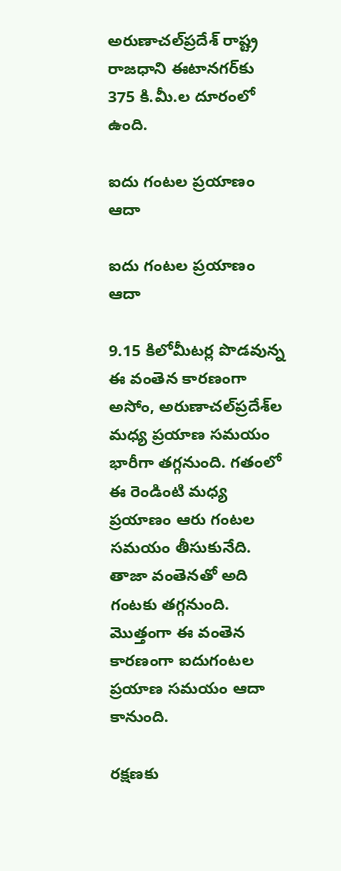అరుణాచల్‌ప్రదేశ్‌ రాష్ట్ర రాజధాని ఈటానగర్‌కు 375 కి.మీ.ల దూరంలో ఉంది.

ఐదు గంటల ప్రయాణం ఆదా

ఐదు గంటల ప్రయాణం ఆదా

9.15 కిలోమీటర్ల పొడవున్న ఈ వంతెన కారణంగా అసోం, అరుణాచల్‌ప్రదేశ్‌ల మధ్య ప్రయాణ సమయం భారీగా తగ్గనుంది. గతంలో ఈ రెండింటి మధ్య ప్రయాణం ఆరు గంటల సమయం తీసుకునేది. తాజా వంతెనతో అది గంటకు తగ్గనుంది. మొత్తంగా ఈ వంతెన కారణంగా ఐదుగంటల ప్రయాణ సమయం ఆదా కానుంది.

రక్షణకు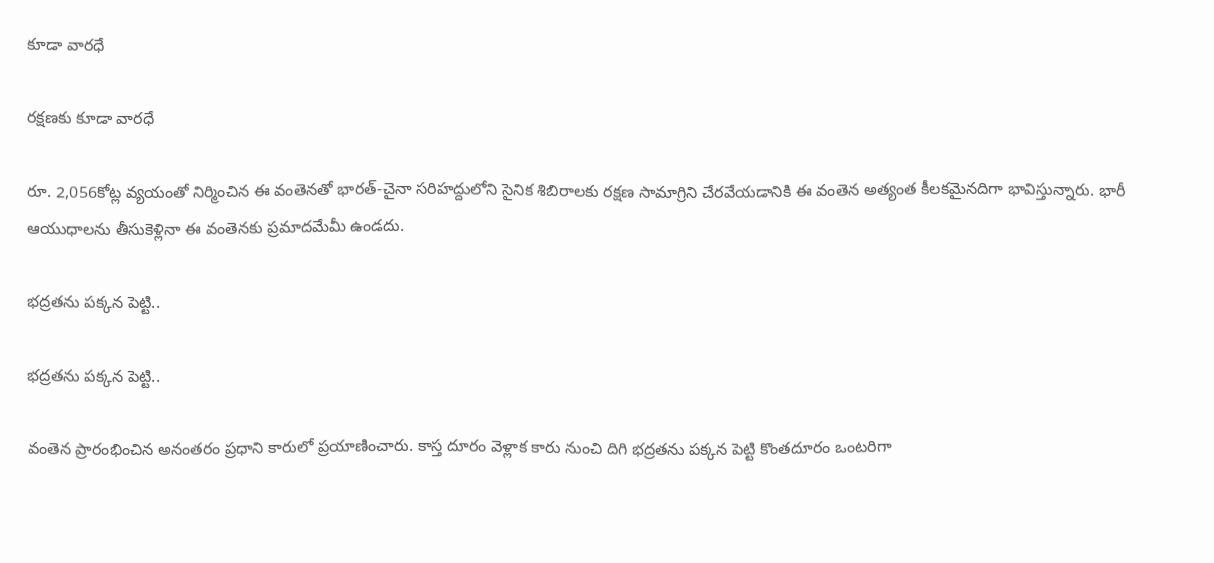కూడా వారధే

రక్షణకు కూడా వారధే

రూ. 2,056కోట్ల వ్యయంతో నిర్మించిన ఈ వంతెనతో భారత్‌-చైనా సరిహద్దులోని సైనిక శిబిరాలకు రక్షణ సామాగ్రిని చేరవేయడానికి ఈ వంతెన అత్యంత కీలకమైనదిగా భావిస్తున్నారు. భారీ ఆయుధాలను తీసుకెళ్లినా ఈ వంతెనకు ప్రమాదమేమీ ఉండదు.

భద్రతను పక్కన పెట్టి..

భద్రతను పక్కన పెట్టి..

వంతెన ప్రారంభించిన అనంతరం ప్రధాని కారులో ప్రయాణించారు. కాస్త దూరం వెళ్లాక కారు నుంచి దిగి భద్రతను పక్కన పెట్టి కొంతదూరం ఒంటరిగా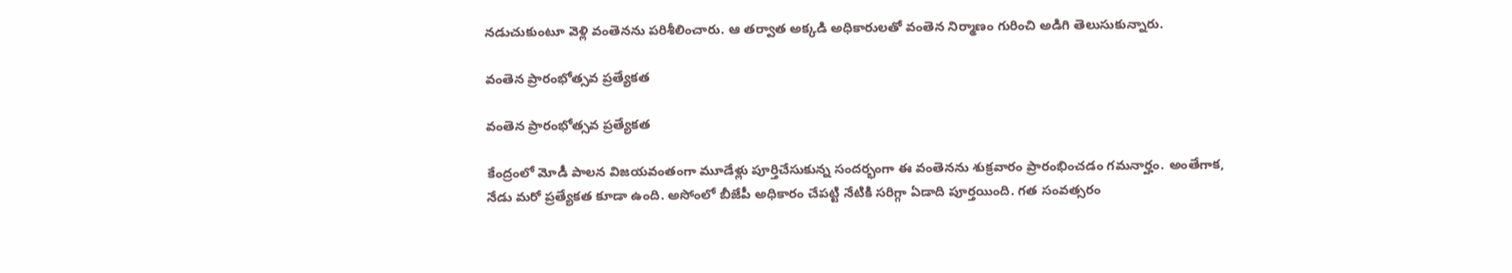నడుచుకుంటూ వెళ్లి వంతెనను పరిశీలించారు. ఆ తర్వాత అక్కడి అధికారులతో వంతెన నిర్మాణం గురించి అడిగి తెలుసుకున్నారు.

వంతెన ప్రారంభోత్సవ ప్రత్యేకత

వంతెన ప్రారంభోత్సవ ప్రత్యేకత

కేంద్రంలో మోడీ పాలన విజయవంతంగా మూడేళ్లు పూర్తిచేసుకున్న సందర్భంగా ఈ వంతెనను శుక్రవారం ప్రారంభించడం గమనార్హం. అంతేగాక, నేడు మరో ప్రత్యేకత కూడా ఉంది. అసోంలో బీజేపీ అధికారం చేపట్టి నేటికి సరిగ్గా ఏడాది పూర్తయింది. గత సంవత్సరం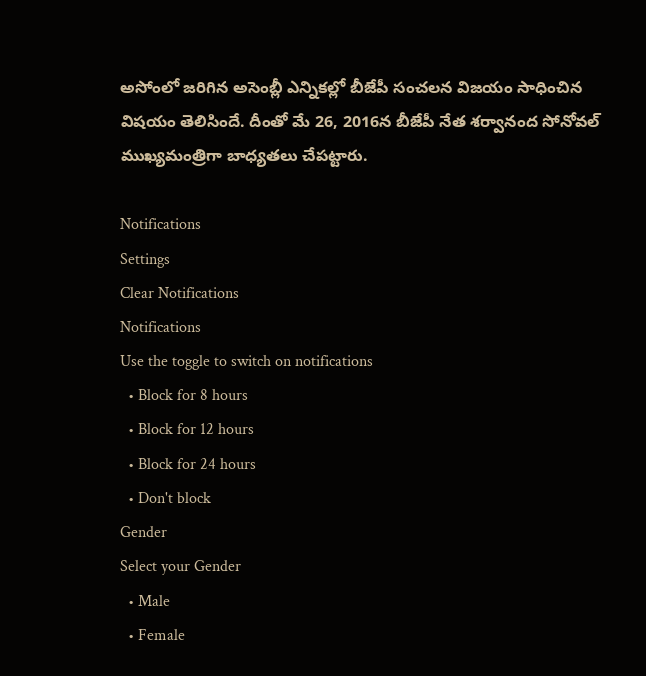అసోంలో జరిగిన అసెంబ్లీ ఎన్నికల్లో బీజేపీ సంచలన విజయం సాధించిన విషయం తెలిసిందే. దీంతో మే 26, 2016న బీజేపీ నేత శర్వానంద సోనోవల్‌ ముఖ్యమంత్రిగా బాధ్యతలు చేపట్టారు.

Notifications
Settings
Clear Notifications
Notifications
Use the toggle to switch on notifications
  • Block for 8 hours
  • Block for 12 hours
  • Block for 24 hours
  • Don't block
Gender
Select your Gender
  • Male
  • Female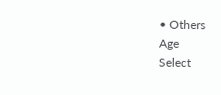• Others
Age
Select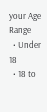your Age Range
  • Under 18
  • 18 to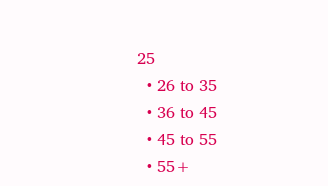25
  • 26 to 35
  • 36 to 45
  • 45 to 55
  • 55+